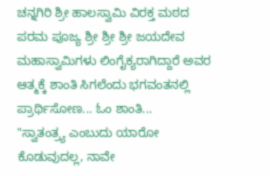ಚನ್ನಗಿರಿ ಶ್ರೀ ಹಾಲಸ್ವಾಮಿ ವಿರಕ್ತ ಮಠದ ಪರಮ ಪೂಜ್ಯ ಶ್ರೀ ಶ್ರೀ ಶ್ರೀ ಜಯದೇವ ಮಹಾಸ್ವಾಮಿಗಳು ಲಿಂಗೈಕ್ಯರಾಗಿದ್ದಾರೆ ಅವರ ಆತ್ಮಕ್ಕೆ ಶಾಂತಿ ಸಿಗಲೆಂದು ಭಗವಂತನಲ್ಲಿ ಪ್ರಾರ್ಥಿಸೋಣ... ಓಂ ಶಾಂತಿ...
"ಸ್ವಾತಂತ್ರ್ಯ ಎಂಬುದು ಯಾರೋ ಕೊಡುವುದಲ್ಲ, ನಾವೇ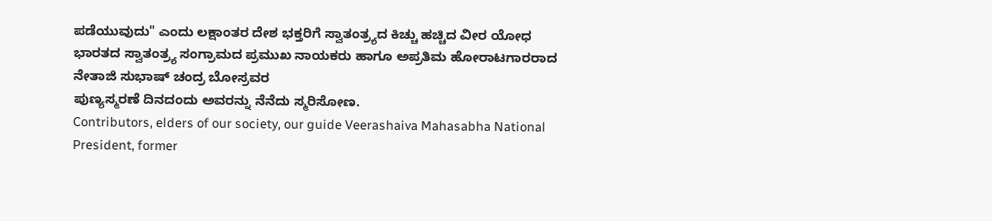ಪಡೆಯುವುದು" ಎಂದು ಲಕ್ಷಾಂತರ ದೇಶ ಭಕ್ತರಿಗೆ ಸ್ವಾತಂತ್ರ್ಯದ ಕಿಚ್ಚು ಹಚ್ಚಿದ ವೀರ ಯೋಧ
ಭಾರತದ ಸ್ವಾತಂತ್ರ್ಯ ಸಂಗ್ರಾಮದ ಪ್ರಮುಖ ನಾಯಕರು ಹಾಗೂ ಅಪ್ರತಿಮ ಹೋರಾಟಗಾರರಾದ
ನೇತಾಜಿ ಸುಭಾಷ್ ಚಂದ್ರ ಬೋಸ್ರವರ
ಪುಣ್ಯಸ್ಮರಣೆ ದಿನದಂದು ಅವರನ್ನು ನೆನೆದು ಸ್ಮರಿಸೋಣ.
Contributors, elders of our society, our guide Veerashaiva Mahasabha National President, former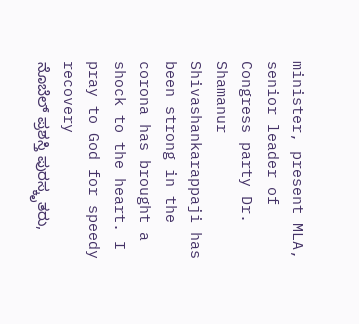minister, present MLA, senior leader of Congress party Dr. Shamanur Shivashankarappaji has been strong in the corona has brought a shock to the heart. I pray to God for speedy recovery
ನೊಬೆಲ್ ಪ್ರಶಸ್ತಿ ಪುರಸ್ಕೃತರು,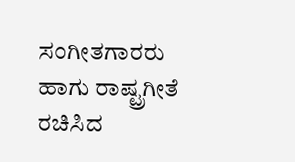ಸಂಗೀತಗಾರರು ಹಾಗು ರಾಷ್ಟ್ರಗೀತೆ ರಚಿಸಿದ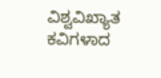ವಿಶ್ವವಿಖ್ಯಾತ ಕವಿಗಳಾದ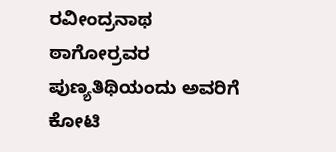ರವೀಂದ್ರನಾಥ ಠಾಗೋರ್ರವರ
ಪುಣ್ಯತಿಥಿಯಂದು ಅವರಿಗೆ ಕೋಟಿ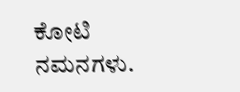ಕೋಟಿ ನಮನಗಳು.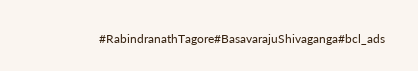#RabindranathTagore#BasavarajuShivaganga#bcl_ads